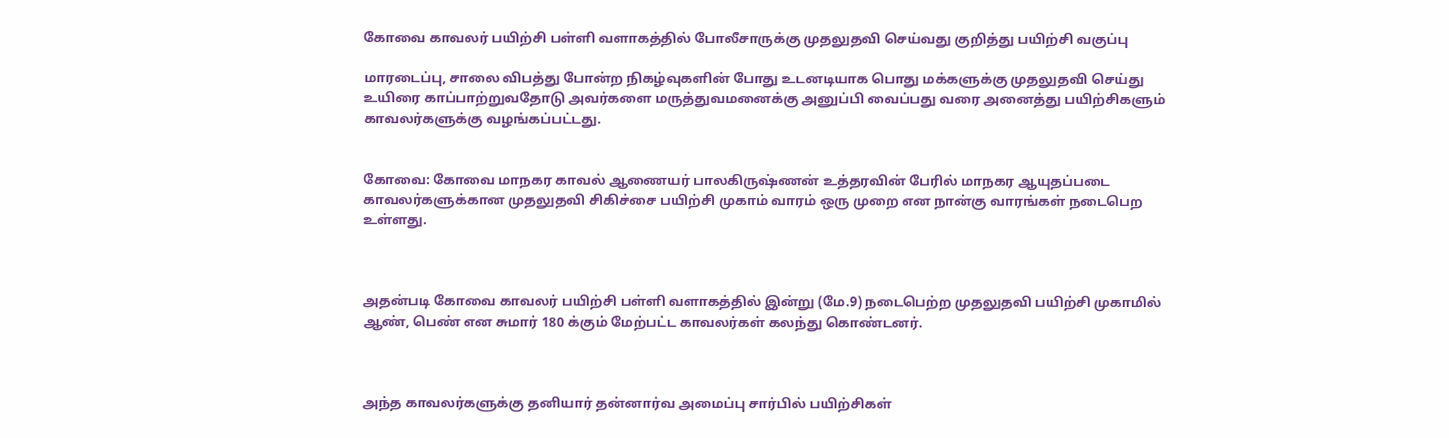கோவை காவலர் பயிற்சி பள்ளி வளாகத்தில் போலீசாருக்கு முதலுதவி செய்வது குறித்து பயிற்சி வகுப்பு

மாரடைப்பு, சாலை விபத்து போன்ற நிகழ்வுகளின் போது உடனடியாக பொது மக்களுக்கு முதலுதவி செய்து உயிரை காப்பாற்றுவதோடு அவர்களை மருத்துவமனைக்கு அனுப்பி வைப்பது வரை அனைத்து பயிற்சிகளும் காவலர்களுக்கு வழங்கப்பட்டது.


கோவை: கோவை மாநகர காவல் ஆணையர் பாலகிருஷ்ணன் உத்தரவின் பேரில் மாநகர ஆயுதப்படை காவலர்களுக்கான முதலுதவி சிகிச்சை பயிற்சி முகாம் வாரம் ஒரு முறை என நான்கு வாரங்கள் நடைபெற உள்ளது.



அதன்படி கோவை காவலர் பயிற்சி பள்ளி வளாகத்தில் இன்று (மே.9) நடைபெற்ற முதலுதவி பயிற்சி முகாமில் ஆண், பெண் என சுமார் 180 க்கும் மேற்பட்ட காவலர்கள் கலந்து கொண்டனர்.



அந்த காவலர்களுக்கு தனியார் தன்னார்வ அமைப்பு சார்பில் பயிற்சிகள்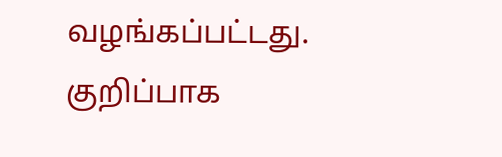வழங்கப்பட்டது. குறிப்பாக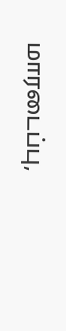மாரடைப்பு,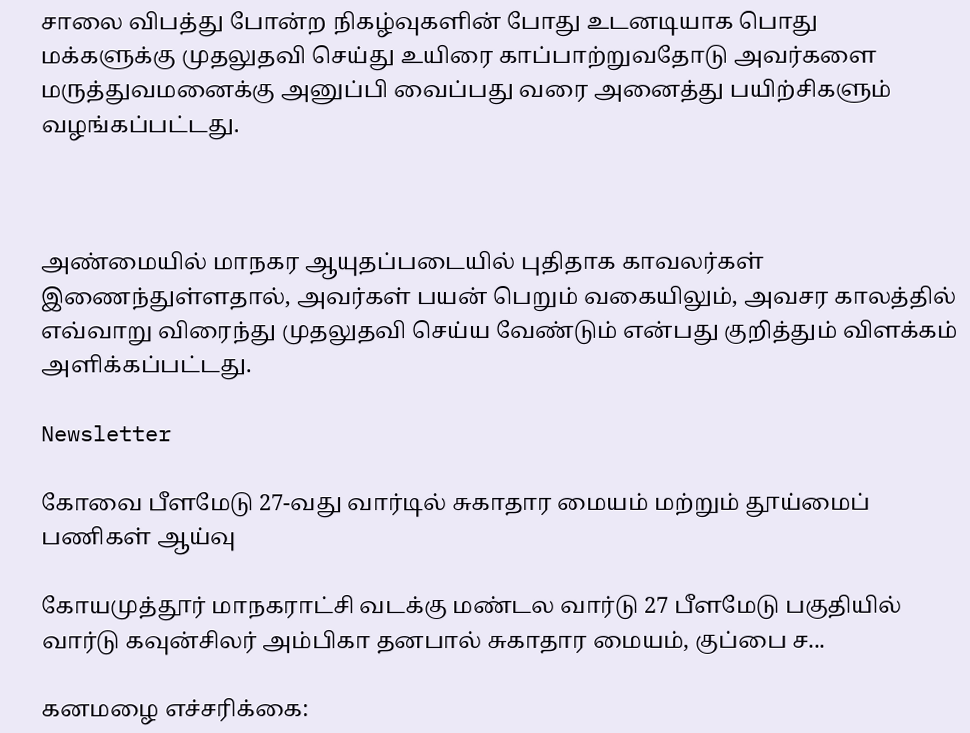சாலை விபத்து போன்ற நிகழ்வுகளின் போது உடனடியாக பொது மக்களுக்கு முதலுதவி செய்து உயிரை காப்பாற்றுவதோடு அவர்களை மருத்துவமனைக்கு அனுப்பி வைப்பது வரை அனைத்து பயிற்சிகளும் வழங்கப்பட்டது.



அண்மையில் மாநகர ஆயுதப்படையில் புதிதாக காவலர்கள் இணைந்துள்ளதால், அவர்கள் பயன் பெறும் வகையிலும், அவசர காலத்தில் எவ்வாறு விரைந்து முதலுதவி செய்ய வேண்டும் என்பது குறித்தும் விளக்கம் அளிக்கப்பட்டது.

Newsletter

கோவை பீளமேடு 27-வது வார்டில் சுகாதார மையம் மற்றும் தூய்மைப் பணிகள் ஆய்வு

கோயமுத்தூர் மாநகராட்சி வடக்கு மண்டல வார்டு 27 பீளமேடு பகுதியில் வார்டு கவுன்சிலர் அம்பிகா தனபால் சுகாதார மையம், குப்பை ச...

கனமழை எச்சரிக்கை: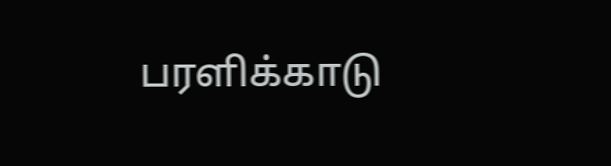பரளிக்காடு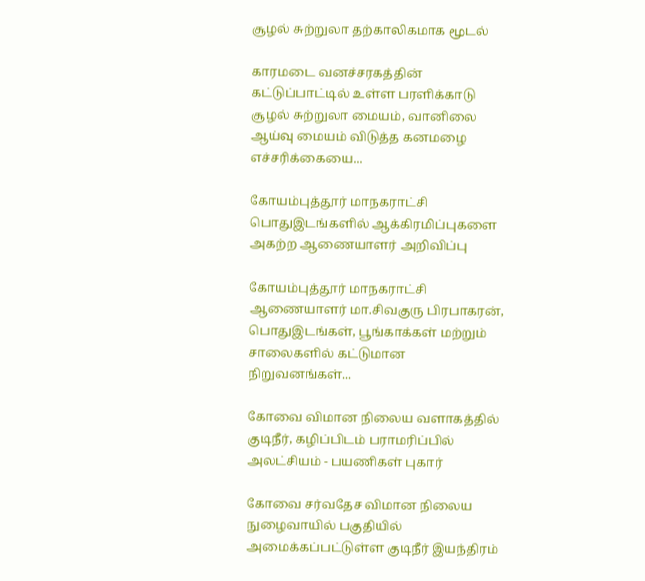சூழல் சுற்றுலா தற்காலிகமாக மூடல்

காரமடை வனச்சரகத்தின் கட்டுப்பாட்டில் உள்ள பரளிக்காடு சூழல் சுற்றுலா மையம், வானிலை ஆய்வு மையம் விடுத்த கனமழை எச்சரிக்கையை...

கோயம்புத்தூர் மாநகராட்சி பொதுஇடங்களில் ஆக்கிரமிப்புகளை அகற்ற ஆணையாளர் அறிவிப்பு

கோயம்புத்தூர் மாநகராட்சி ஆணையாளர் மா.சிவகுரு பிரபாகரன், பொதுஇடங்கள், பூங்காக்கள் மற்றும் சாலைகளில் கட்டுமான நிறுவனங்கள்...

கோவை விமான நிலைய வளாகத்தில் குடிநீர், கழிப்பிடம் பராமரிப்பில் அலட்சியம் - பயணிகள் புகார்

கோவை சர்வதேச விமான நிலைய நுழைவாயில் பகுதியில் அமைக்கப்பட்டுள்ள குடிநீர் இயந்திரம்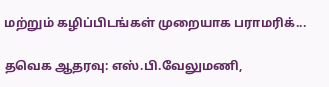மற்றும் கழிப்பிடங்கள் முறையாக பராமரிக்...

தவெக ஆதரவு: எஸ்.பி.வேலுமணி,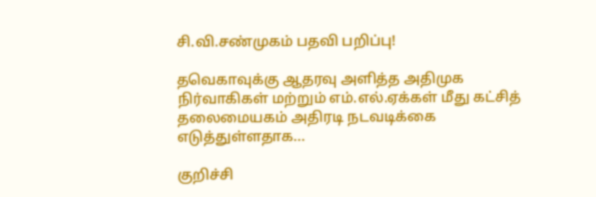சி.வி.சண்முகம் பதவி பறிப்பு!

தவெகாவுக்கு ஆதரவு அளித்த அதிமுக நிர்வாகிகள் மற்றும் எம்.எல்.ஏக்கள் மீது கட்சித் தலைமையகம் அதிரடி நடவடிக்கை எடுத்துள்ளதாக...

குறிச்சி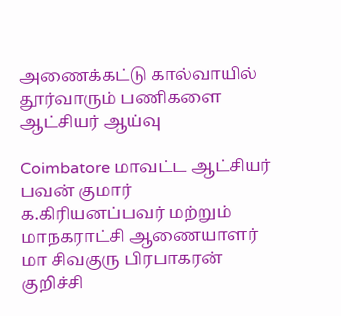அணைக்கட்டு கால்வாயில் தூர்வாரும் பணிகளை ஆட்சியர் ஆய்வு

Coimbatore மாவட்ட ஆட்சியர் பவன் குமார் க.கிரியனப்பவர் மற்றும் மாநகராட்சி ஆணையாளர்  மா சிவகுரு பிரபாகரன் குறிச்சி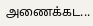அணைக்கட...